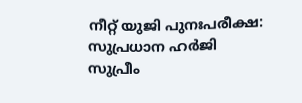നീറ്റ് യുജി പുനഃപരീക്ഷ: സുപ്രധാന ഹർജി സുപ്രീം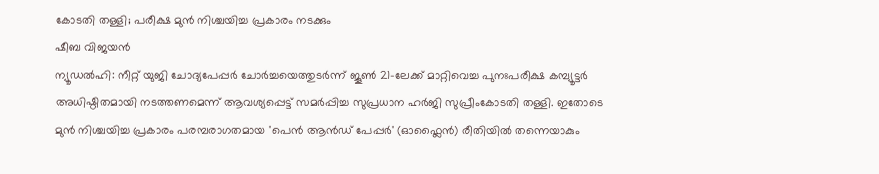കോടതി തള്ളി; പരീക്ഷ മുൻ നിശ്ചയിച്ച പ്രകാരം നടക്കും
ഷീബ വിജയൻ
ന്യൂഡൽഹി: നീറ്റ് യുജി ചോദ്യപേപ്പർ ചോർച്ചയെത്തുടർന്ന് ജൂൺ 21-ലേക്ക് മാറ്റിവെച്ച പുനഃപരീക്ഷ കമ്പ്യൂട്ടർ അധിഷ്ഠിതമായി നടത്തണമെന്ന് ആവശ്യപ്പെട്ട് സമർപ്പിച്ച സുപ്രധാന ഹർജി സുപ്രീംകോടതി തള്ളി. ഇതോടെ മുൻ നിശ്ചയിച്ച പ്രകാരം പരമ്പരാഗതമായ 'പെൻ ആൻഡ് പേപ്പർ' (ഓഫ്ലൈൻ) രീതിയിൽ തന്നെയാകും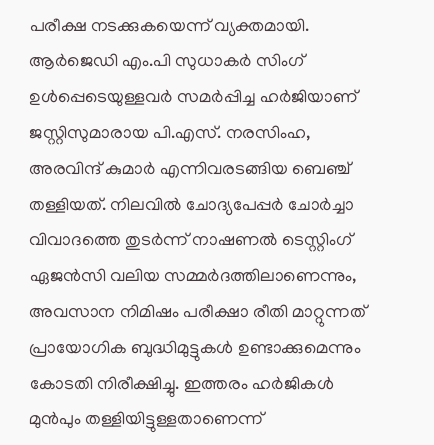പരീക്ഷ നടക്കുകയെന്ന് വ്യക്തമായി. ആർജെഡി എം.പി സുധാകർ സിംഗ് ഉൾപ്പെടെയുള്ളവർ സമർപ്പിച്ച ഹർജിയാണ് ജസ്റ്റിസുമാരായ പി.എസ്. നരസിംഹ, അരവിന്ദ് കുമാർ എന്നിവരടങ്ങിയ ബെഞ്ച് തള്ളിയത്. നിലവിൽ ചോദ്യപേപ്പർ ചോർച്ചാ വിവാദത്തെ തുടർന്ന് നാഷണൽ ടെസ്റ്റിംഗ് ഏജൻസി വലിയ സമ്മർദത്തിലാണെന്നും, അവസാന നിമിഷം പരീക്ഷാ രീതി മാറ്റുന്നത് പ്രായോഗിക ബുദ്ധിമുട്ടുകൾ ഉണ്ടാക്കുമെന്നും കോടതി നിരീക്ഷിച്ചു. ഇത്തരം ഹർജികൾ മുൻപും തള്ളിയിട്ടുള്ളതാണെന്ന്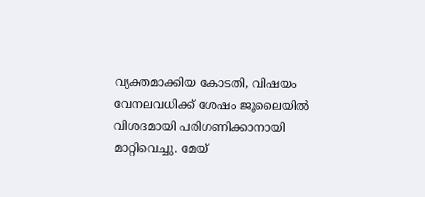വ്യക്തമാക്കിയ കോടതി, വിഷയം വേനലവധിക്ക് ശേഷം ജൂലൈയിൽ വിശദമായി പരിഗണിക്കാനായി മാറ്റിവെച്ചു. മേയ്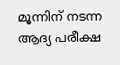മൂന്നിന് നടന്ന ആദ്യ പരീക്ഷ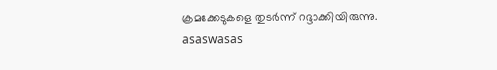ക്രമക്കേടുകളെ തുടർന്ന് റദ്ദാക്കിയിരുന്നു.
asaswasas